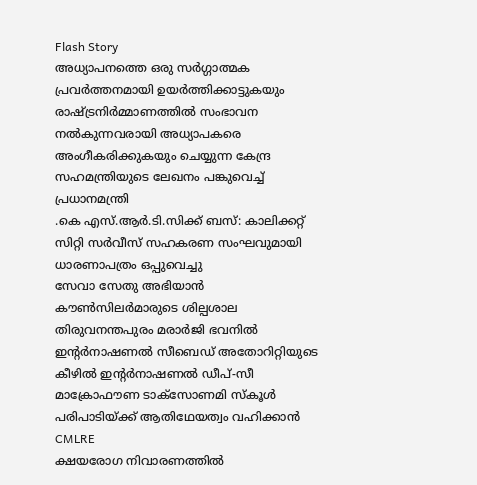Flash Story
അധ്യാപനത്തെ ഒരു സർഗ്ഗാത്മക പ്രവർത്തനമായി ഉയർത്തിക്കാട്ടുകയും രാഷ്ട്രനിർമ്മാണത്തിൽ സംഭാവന നൽകുന്നവരായി അധ്യാപകരെ അംഗീകരിക്കുകയും ചെയ്യുന്ന കേന്ദ്ര സഹമന്ത്രിയുടെ ലേഖനം പങ്കുവെച്ച് പ്രധാനമന്ത്രി
.കെ എസ്.ആർ.ടി.സിക്ക് ബസ്: കാലിക്കറ്റ് സിറ്റി സർവീസ് സഹകരണ സംഘവുമായി ധാരണാപത്രം ഒപ്പുവെച്ചു
സേവാ സേതു അഭിയാൻ കൗൺസിലർമാരുടെ ശില്പശാല തിരുവനന്തപുരം മരാർജി ഭവനിൽ
ഇൻ്റർനാഷണൽ സീബെഡ് അതോറിറ്റിയുടെ കീഴിൽ ഇൻ്റർനാഷണൽ ഡീപ്-സീ മാക്രോഫൗണ ടാക്സോണമി സ്കൂൾ പരിപാടിയ്ക്ക് ആതിഥേയത്വം വഹിക്കാൻ CMLRE
ക്ഷയരോഗ നിവാരണത്തിൽ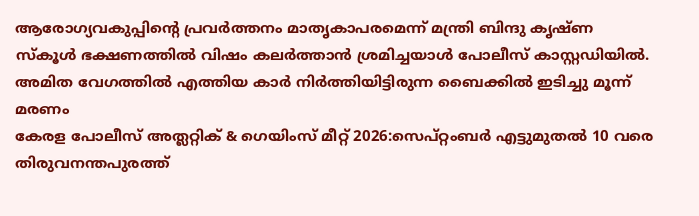ആരോഗ്യവകുപ്പിന്റെ പ്രവർത്തനം മാതൃകാപരമെന്ന് മന്ത്രി ബിന്ദു കൃഷ്ണ
സ്കൂൾ ഭക്ഷണത്തിൽ വിഷം കലർത്താൻ ശ്രമിച്ചയാൾ പോലീസ് കാസ്റ്റഡിയിൽ.
അമിത വേഗത്തിൽ എത്തിയ കാർ നിർത്തിയിട്ടിരുന്ന ബൈക്കിൽ ഇടിച്ചു മൂന്ന് മരണം
കേരള പോലീസ് അത്ലറ്റിക് & ഗെയിംസ് മീറ്റ് 2026:സെപ്റ്റംബര്‍ എട്ടുമുതല്‍ 10 വരെ തിരുവനന്തപുരത്ത്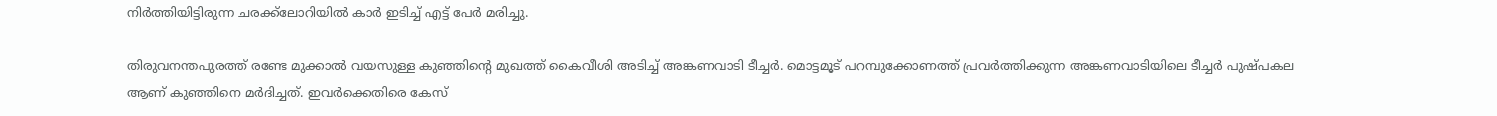നിർത്തിയിട്ടിരുന്ന ചരക്ക്ലോറിയില്‍ കാര്‍ ഇടിച്ച് എട്ട് പേര്‍ മരിച്ചു.

തിരുവനന്തപുരത്ത് രണ്ടേ മുക്കാൽ വയസുള്ള കുഞ്ഞിന്റെ മുഖത്ത് കൈവീശി അടിച്ച് അങ്കണവാടി ടീച്ചർ. മൊട്ടമൂട് പറമ്പുക്കോണത്ത് പ്രവർത്തിക്കുന്ന അങ്കണവാടിയിലെ ടീച്ചർ പുഷ്പകല ആണ് കുഞ്ഞിനെ മർദിച്ചത്. ഇവർക്കെതിരെ കേസ്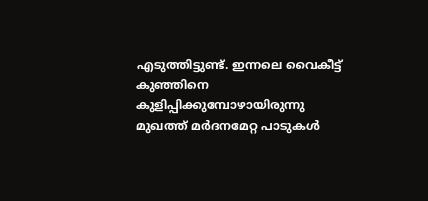എടുത്തിട്ടുണ്ട്. ഇന്നലെ വൈകീട്ട് കുഞ്ഞിനെ കുളിപ്പിക്കുമ്പോഴായിരുന്നു മുഖത്ത് മർദനമേറ്റ പാടുകൾ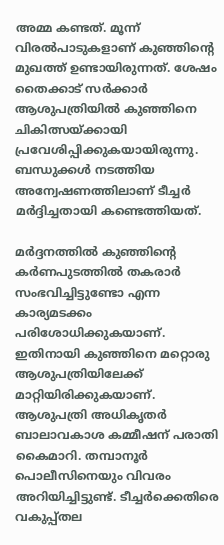അമ്മ കണ്ടത്. മൂന്ന് വിരൽപാടുകളാണ് കുഞ്ഞിന്റെ മുഖത്ത് ഉണ്ടായിരുന്നത്. ശേഷം തൈക്കാട് സർക്കാർ ആശുപത്രിയിൽ കുഞ്ഞിനെ ചികിത്സയ്ക്കായി പ്രവേശിപ്പിക്കുകയായിരുന്നു. ബന്ധുക്കൾ നടത്തിയ അന്വേഷണത്തിലാണ് ടീച്ചർ മർദ്ദിച്ചതായി കണ്ടെത്തിയത്.

മർദ്ദനത്തിൽ കുഞ്ഞിന്റെ കർണപുടത്തിൽ തകരാർ സംഭവിച്ചിട്ടുണ്ടോ എന്ന കാര്യമടക്കം പരിശോധിക്കുകയാണ്. ഇതിനായി കുഞ്ഞിനെ മറ്റൊരു ആശുപത്രിയിലേക്ക് മാറ്റിയിരിക്കുകയാണ്. ആശുപത്രി അധികൃതർ ബാലാവകാശ കമ്മീഷന് പരാതി കൈമാറി. തമ്പാനൂർ പൊലീസിനെയും വിവരം അറിയിച്ചിട്ടുണ്ട്. ടീച്ചർക്കെതിരെ വകുപ്പ്തല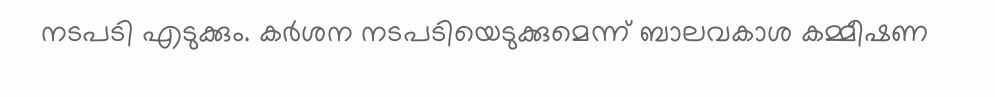നടപടി എടുക്കും. കർശന നടപടിയെടുക്കുമെന്ന് ബാലവകാശ കമ്മീഷണ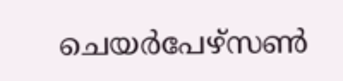ചെയർപേഴ്സൺ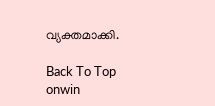വ്യക്തമാക്കി.

Back To Top
onwin